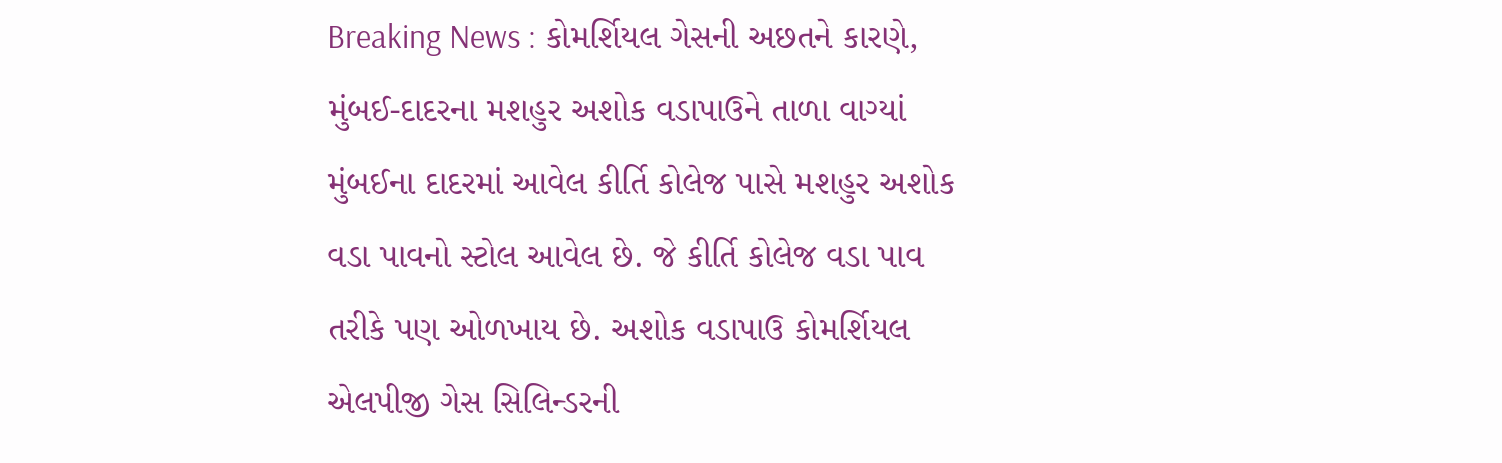Breaking News : કોમર્શિયલ ગેસની અછતને કારણે, મુંબઈ-દાદરના મશહુર અશોક વડાપાઉને તાળા વાગ્યાં
મુંબઈના દાદરમાં આવેલ કીર્તિ કોલેજ પાસે મશહુર અશોક વડા પાવનો સ્ટોલ આવેલ છે. જે કીર્તિ કોલેજ વડા પાવ તરીકે પણ ઓળખાય છે. અશોક વડાપાઉ કોમર્શિયલ એલપીજી ગેસ સિલિન્ડરની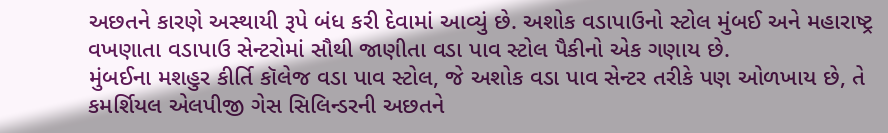અછતને કારણે અસ્થાયી રૂપે બંધ કરી દેવામાં આવ્યું છે. અશોક વડાપાઉનો સ્ટોલ મુંબઈ અને મહારાષ્ટ્ર વખણાતા વડાપાઉ સેન્ટરોમાં સૌથી જાણીતા વડા પાવ સ્ટોલ પૈકીનો એક ગણાય છે.
મુંબઈના મશહુર કીર્તિ કૉલેજ વડા પાવ સ્ટોલ, જે અશોક વડા પાવ સેન્ટર તરીકે પણ ઓળખાય છે, તે કમર્શિયલ એલપીજી ગેસ સિલિન્ડરની અછતને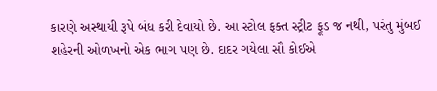કારણે અસ્થાયી રૂપે બંધ કરી દેવાયો છે. આ સ્ટોલ ફક્ત સ્ટ્રીટ ફૂડ જ નથી, પરંતુ મુંબઈ શહેરની ઓળખનો એક ભાગ પણ છે. દાદર ગયેલા સૌ કોઈએ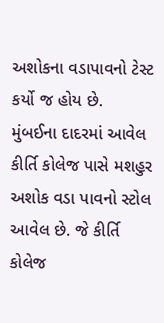અશોકના વડાપાવનો ટેસ્ટ કર્યો જ હોય છે.
મુંબઈના દાદરમાં આવેલ કીર્તિ કોલેજ પાસે મશહુર અશોક વડા પાવનો સ્ટોલ આવેલ છે. જે કીર્તિ કોલેજ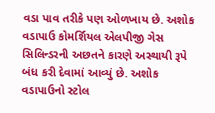વડા પાવ તરીકે પણ ઓળખાય છે. અશોક વડાપાઉ કોમર્શિયલ એલપીજી ગેસ સિલિન્ડરની અછતને કારણે અસ્થાયી રૂપે બંધ કરી દેવામાં આવ્યું છે. અશોક વડાપાઉનો સ્ટોલ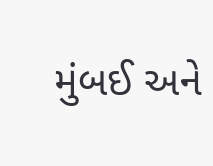મુંબઈ અને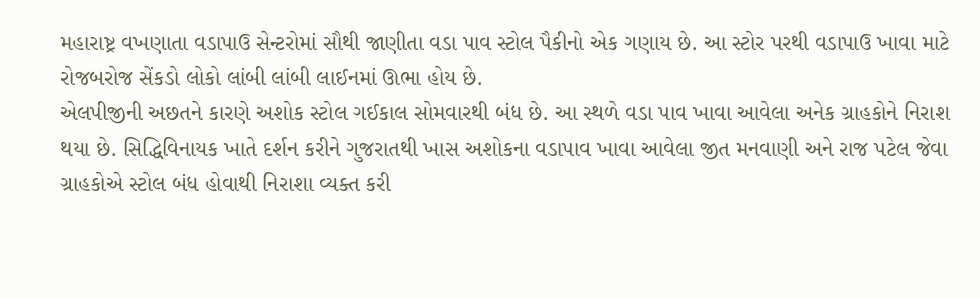મહારાષ્ટ્ર વખણાતા વડાપાઉ સેન્ટરોમાં સૌથી જાણીતા વડા પાવ સ્ટોલ પૈકીનો એક ગણાય છે. આ સ્ટોર પરથી વડાપાઉ ખાવા માટે રોજબરોજ સેંકડો લોકો લાંબી લાંબી લાઈનમાં ઊભા હોય છે.
એલપીજીની અછતને કારણે અશોક સ્ટોલ ગઈકાલ સોમવારથી બંધ છે. આ સ્થળે વડા પાવ ખાવા આવેલા અનેક ગ્રાહકોને નિરાશ થયા છે. સિદ્ધિવિનાયક ખાતે દર્શન કરીને ગુજરાતથી ખાસ અશોકના વડાપાવ ખાવા આવેલા જીત મનવાણી અને રાજ પટેલ જેવા ગ્રાહકોએ સ્ટોલ બંધ હોવાથી નિરાશા વ્યક્ત કરી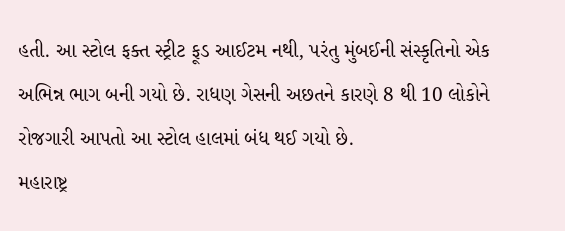હતી. આ સ્ટોલ ફક્ત સ્ટ્રીટ ફૂડ આઈટમ નથી, પરંતુ મુંબઈની સંસ્કૃતિનો એક અભિન્ન ભાગ બની ગયો છે. રાધણ ગેસની અછતને કારણે 8 થી 10 લોકોને રોજગારી આપતો આ સ્ટોલ હાલમાં બંધ થઈ ગયો છે.
મહારાષ્ટ્ર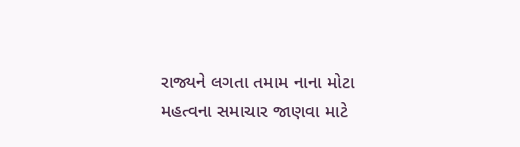રાજ્યને લગતા તમામ નાના મોટા મહત્વના સમાચાર જાણવા માટે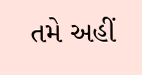તમે અહીં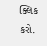ક્લિક કરો.